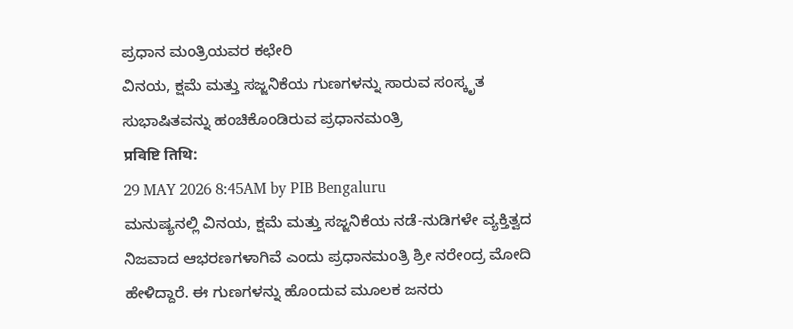ಪ್ರಧಾನ ಮಂತ್ರಿಯವರ ಕಛೇರಿ
ವಿನಯ, ಕ್ಷಮೆ ಮತ್ತು ಸಜ್ಜನಿಕೆಯ ಗುಣಗಳನ್ನು ಸಾರುವ ಸಂಸ್ಕೃತ ಸುಭಾಷಿತವನ್ನು ಹಂಚಿಕೊಂಡಿರುವ ಪ್ರಧಾನಮಂತ್ರಿ
प्रविष्टि तिथि:
29 MAY 2026 8:45AM by PIB Bengaluru
ಮನುಷ್ಯನಲ್ಲಿ ವಿನಯ, ಕ್ಷಮೆ ಮತ್ತು ಸಜ್ಜನಿಕೆಯ ನಡೆ-ನುಡಿಗಳೇ ವ್ಯಕ್ತಿತ್ವದ ನಿಜವಾದ ಆಭರಣಗಳಾಗಿವೆ ಎಂದು ಪ್ರಧಾನಮಂತ್ರಿ ಶ್ರೀ ನರೇಂದ್ರ ಮೋದಿ ಹೇಳಿದ್ದಾರೆ. ಈ ಗುಣಗಳನ್ನು ಹೊಂದುವ ಮೂಲಕ ಜನರು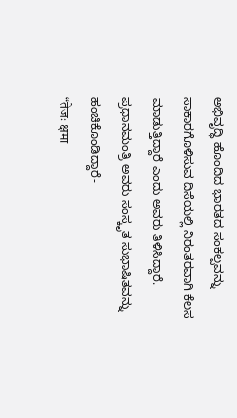ಅಭಿವೃದ್ಧಿ ಹೊಂದಿದ ಭಾರತದ ಸಂಕಲ್ಪವನ್ನು ಸಾಕಾರಗೊಳಿಸುವ ದಿಸೆಯಲ್ಲಿ ನಿರಂತರವಾಗಿ ಕೆಲಸ ಮಾಡುತ್ತಿದ್ದಾರೆ ಎಂದು ಅವರು ತಿಳಿಸಿದ್ದಾರೆ.
ಪ್ರಧಾನಮಂತ್ರಿ ಅವರು ಸಂಸ್ಕೃತ ಸುಭಾಷಿತವನ್ನು ಹಂಚಿಕೊಂಡಿದ್ದಾರೆ-
“तेजः क्षमा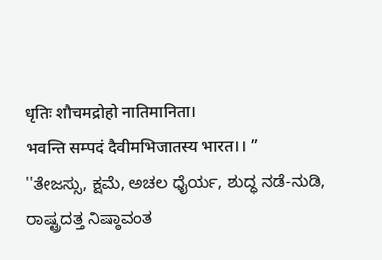धृतिः शौचमद्रोहो नातिमानिता।
भवन्ति सम्पदं दैवीमभिजातस्य भारत।। ”
''ತೇಜಸ್ಸು, ಕ್ಷಮೆ, ಅಚಲ ಧೈರ್ಯ, ಶುದ್ಧ ನಡೆ-ನುಡಿ, ರಾಷ್ಟ್ರದತ್ತ ನಿಷ್ಠಾವಂತ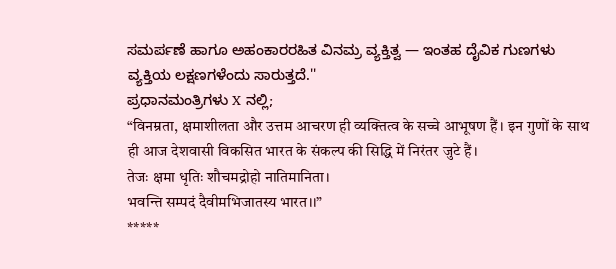ಸಮರ್ಪಣೆ ಹಾಗೂ ಅಹಂಕಾರರಹಿತ ವಿನಮ್ರ ವ್ಯಕ್ತಿತ್ವ — ಇಂತಹ ದೈವಿಕ ಗುಣಗಳು ವ್ಯಕ್ತಿಯ ಲಕ್ಷಣಗಳೆಂದು ಸಾರುತ್ತದೆ.''
ಪ್ರಧಾನಮಂತ್ರಿಗಳು X ನಲ್ಲಿ;
“विनम्रता, क्षमाशीलता और उत्तम आचरण ही व्यक्तित्व के सच्चे आभूषण हैं। इन गुणों के साथ ही आज देशवासी विकसित भारत के संकल्प की सिद्धि में निरंतर जुटे हैं।
तेजः क्षमा धृतिः शौचमद्रोहो नातिमानिता।
भवन्ति सम्पदं दैवीमभिजातस्य भारत।।”
*****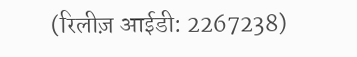(रिलीज़ आईडी: 2267238)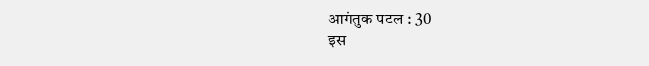आगंतुक पटल : 30
इस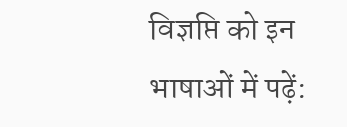विज्ञप्ति को इन भाषाओं में पढ़ें: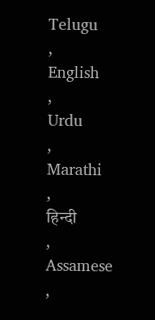Telugu
,
English
,
Urdu
,
Marathi
,
हिन्दी
,
Assamese
,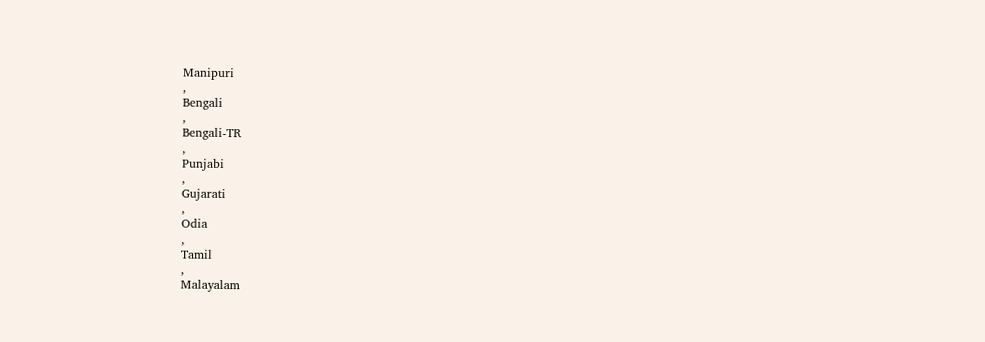Manipuri
,
Bengali
,
Bengali-TR
,
Punjabi
,
Gujarati
,
Odia
,
Tamil
,
Malayalam